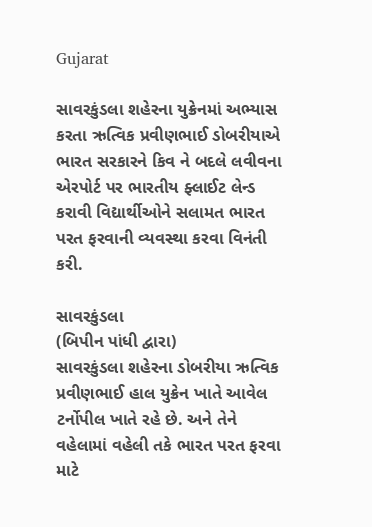Gujarat

સાવરકુંડલા શહેરના યુક્રેનમાં અભ્યાસ કરતા ઋત્વિક પ્રવીણભાઈ ડોબરીયાએ ભારત સરકારને કિવ ને બદલે લવીવના એરપોર્ટ પર ભારતીય ફ્લાઈટ લેન્ડ કરાવી વિદ્યાર્થીઓને સલામત ભારત પરત ફરવાની વ્યવસ્થા કરવા વિનંતી કરી.

સાવરકુંડલા
(બિપીન પાંધી દ્વારા)
સાવરકુંડલા શહેરના ડોબરીયા ઋત્વિક પ્રવીણભાઈ હાલ યુક્રેન ખાતે આવેલ ટર્નોપીલ ખાતે રહે છે. અને તેને વહેલામાં વહેલી તકે ભારત પરત ફરવા માટે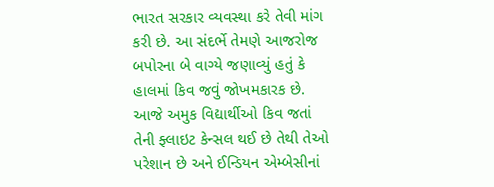ભારત સરકાર વ્યવસ્થા કરે તેવી માંગ કરી છે. આ સંદર્ભે તેમણે આજરોજ બપોરના બે વાગ્યે જણાવ્યું હતું કે હાલમાં કિવ જવું જોખમકારક છે. આજે અમુક વિદ્યાર્થીઓ કિવ જતાં તેની ફ્લાઇટ કેન્સલ થઈ છે તેથી તેઓ પરેશાન છે અને ઈન્ડિયન એમ્બેસીનાં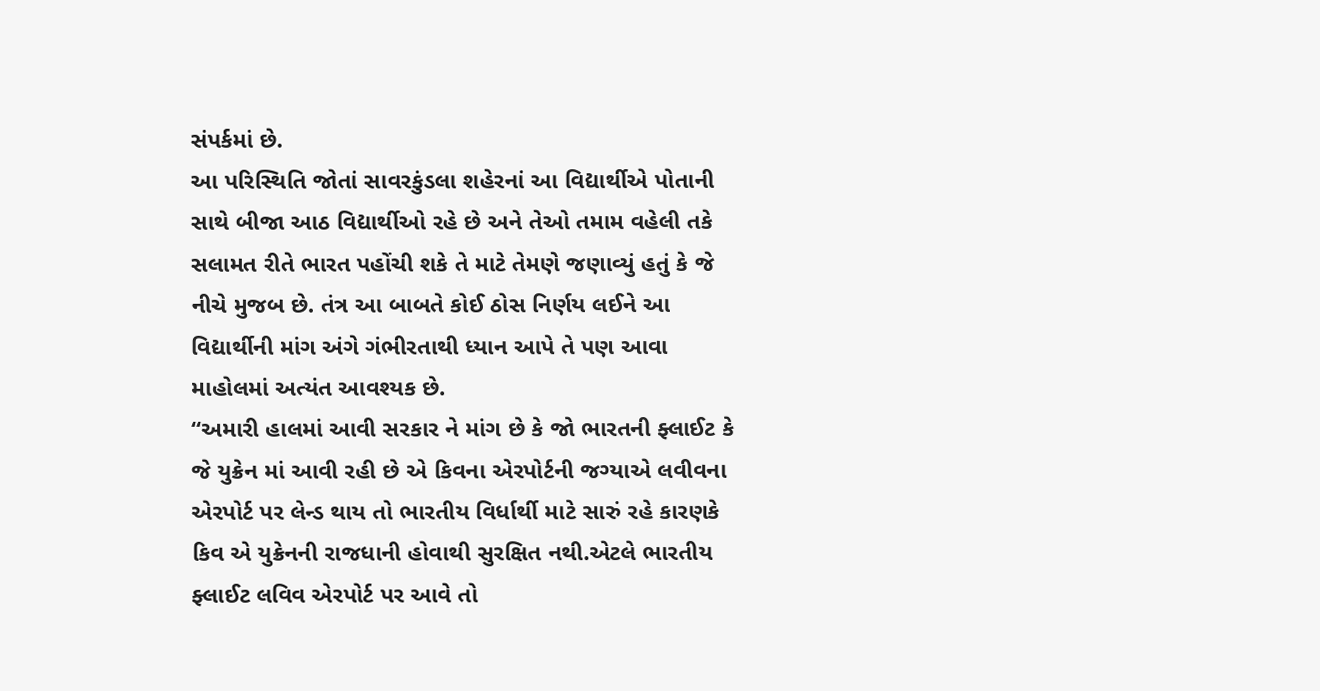સંપર્કમાં છે.
આ પરિસ્થિતિ જોતાં સાવરકુંડલા શહેરનાં આ વિદ્યાર્થીએ પોતાની સાથે બીજા આઠ વિદ્યાર્થીઓ રહે છે અને તેઓ તમામ વહેલી તકે સલામત રીતે ભારત પહોંચી શકે તે માટે તેમણે જણાવ્યું હતું કે જે નીચે મુજબ છે. તંત્ર આ બાબતે કોઈ ઠોસ નિર્ણય લઈને આ વિદ્યાર્થીની માંગ અંગે ગંભીરતાથી ધ્યાન આપે તે પણ આવા માહોલમાં અત્યંત આવશ્યક છે.
“અમારી હાલમાં આવી સરકાર ને માંગ છે કે જો ભારતની ફ્લાઈટ કે જે યુક્રેન માં આવી રહી છે એ કિવના એરપોર્ટની જગ્યાએ લવીવના એરપોર્ટ પર લેન્ડ થાય તો ભારતીય વિર્ધાર્થી માટે સારું રહે કારણકે કિવ એ યુક્રેનની રાજધાની હોવાથી સુરક્ષિત નથી.એટલે ભારતીય ફ્લાઈટ લવિવ એરપોર્ટ પર આવે તો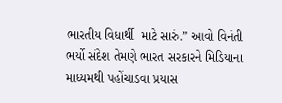ભારતીય વિધાર્થી  માટે સારું.” આવો વિનંતી ભર્યો સંદેશ તેમણે ભારત સરકારને મિડિયાના માધ્યમથી પહોંચાડવા પ્રયાસ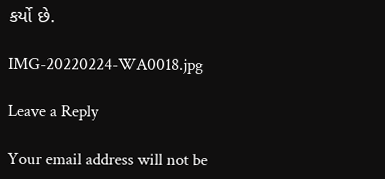કર્યો છે.

IMG-20220224-WA0018.jpg

Leave a Reply

Your email address will not be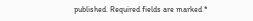published. Required fields are marked *